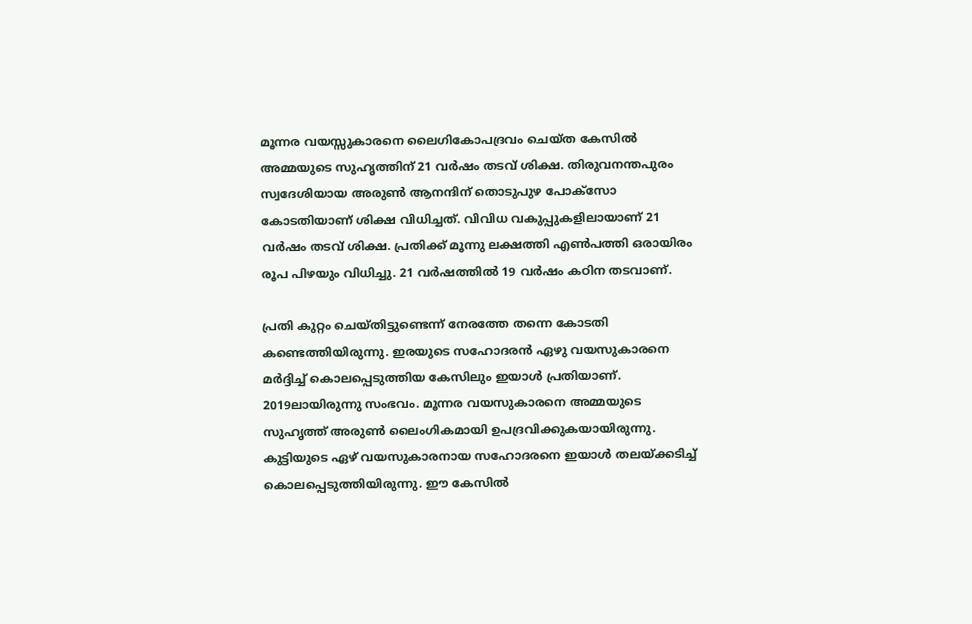മൂന്നര വയസ്സുകാരനെ ലൈഗികോപദ്രവം ചെയ്ത കേസില്‍ അമ്മയുടെ സുഹൃത്തിന് 21 വര്‍ഷം തടവ് ശിക്ഷ. തിരുവനന്തപുരം സ്വദേശിയായ അരുണ്‍ ആനന്ദിന് തൊടുപുഴ പോക്‌സോ കോടതിയാണ് ശിക്ഷ വിധിച്ചത്. വിവിധ വകുപ്പുകളിലായാണ് 21 വര്‍ഷം തടവ് ശിക്ഷ. പ്രതിക്ക് മൂന്നു ലക്ഷത്തി എണ്‍പത്തി ഒരായിരം രൂപ പിഴയും വിധിച്ചു. 21 വര്‍ഷത്തില്‍ 19 വര്‍ഷം കഠിന തടവാണ്.

പ്രതി കുറ്റം ചെയ്തിട്ടുണ്ടെന്ന് നേരത്തേ തന്നെ കോടതി കണ്ടെത്തിയിരുന്നു. ഇരയുടെ സഹോദരന്‍ ഏഴു വയസുകാരനെ മര്‍ദ്ദിച്ച് കൊലപ്പെടുത്തിയ കേസിലും ഇയാള്‍ പ്രതിയാണ്. 2019ലായിരുന്നു സംഭവം. മൂന്നര വയസുകാരനെ അമ്മയുടെ സുഹൃത്ത് അരുണ്‍ ലൈംഗികമായി ഉപദ്രവിക്കുകയായിരുന്നു. കുട്ടിയുടെ ഏഴ് വയസുകാരനായ സഹോദരനെ ഇയാള്‍ തലയ്ക്കടിച്ച് കൊലപ്പെടുത്തിയിരുന്നു. ഈ കേസില്‍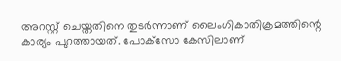അറസ്റ്റ് ചെയ്തതിനെ തുടര്‍ന്നാണ് ലൈംഗികാതിക്രമത്തിന്റെ കാര്യം പുറത്തായത്. പോക്‌സോ കേസിലാണ്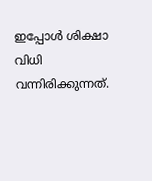ഇപ്പോള്‍ ശിക്ഷാ വിധി വന്നിരിക്കുന്നത്.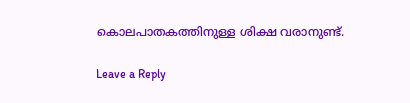കൊലപാതകത്തിനുള്ള ശിക്ഷ വരാനുണ്ട്.

Leave a Reply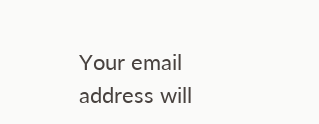Your email address will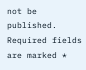not be published. Required fields are marked *